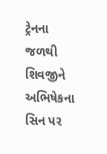ટ્રેનના જળથી શિવજીને અભિષેકના સિન પર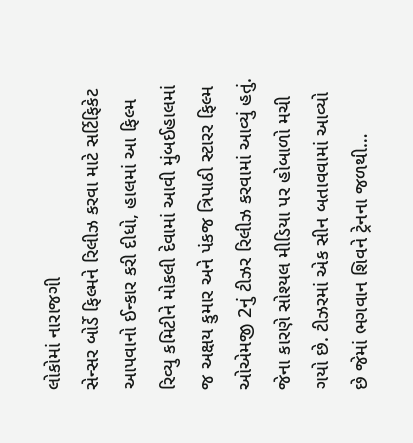લોકોમાં નારાજગી
સેન્સર બોર્ડે ફિલ્મને રિલીઝ કરવા માટે સર્ટિફિકેટ આપવાનો ઈન્કાર કરી દીધો, હાલમાં આ ફિલ્મ રિવ્યુ કમિટીને મોકલી દેવામાં આવી મુંબઈહાલમાં જ અક્ષય કુમાર અને પંકજ ત્રિપાઠી સ્ટારર ફિલ્મ ઓએમજી 2નું ટીઝર રિલીઝ કરવામાં આવ્યું હતું. જેના કારણે સોશ્યલ મીડિયા પર હોબાળો મચી ગયો છે. ટીઝરમાં એક સીન બતાવવામાં આવ્યો છે જેમાં ભગવાન શિવને ટ્રેનના જળથી…